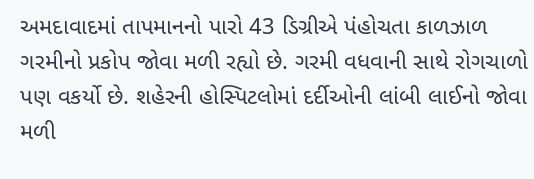અમદાવાદમાં તાપમાનનો પારો 43 ડિગ્રીએ પંહોચતા કાળઝાળ ગરમીનો પ્રકોપ જોવા મળી રહ્યો છે. ગરમી વધવાની સાથે રોગચાળો પણ વકર્યો છે. શહેરની હોસ્પિટલોમાં દર્દીઓની લાંબી લાઈનો જોવા મળી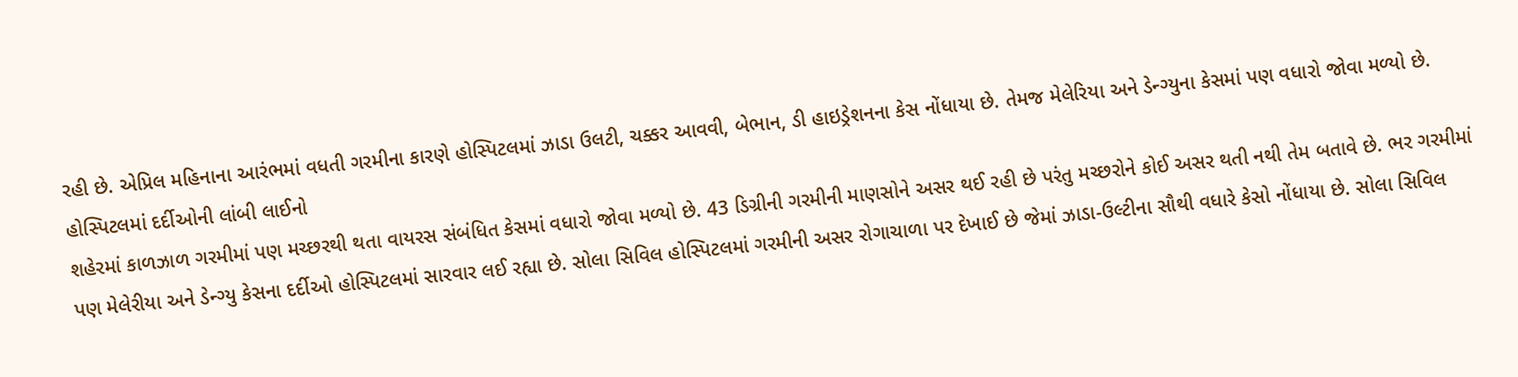રહી છે. એપ્રિલ મહિનાના આરંભમાં વધતી ગરમીના કારણે હોસ્પિટલમાં ઝાડા ઉલટી, ચક્કર આવવી, બેભાન, ડી હાઇડ્રેશનના કેસ નોંધાયા છે. તેમજ મેલેરિયા અને ડેન્ગ્યુના કેસમાં પણ વધારો જોવા મળ્યો છે.
હોસ્પિટલમાં દર્દીઓની લાંબી લાઈનો
શહેરમાં કાળઝાળ ગરમીમાં પણ મચ્છરથી થતા વાયરસ સંબંધિત કેસમાં વધારો જોવા મળ્યો છે. 43 ડિગ્રીની ગરમીની માણસોને અસર થઈ રહી છે પરંતુ મચ્છરોને કોઈ અસર થતી નથી તેમ બતાવે છે. ભર ગરમીમાં પણ મેલેરીયા અને ડેન્ગ્યુ કેસના દર્દીઓ હોસ્પિટલમાં સારવાર લઈ રહ્યા છે. સોલા સિવિલ હોસ્પિટલમાં ગરમીની અસર રોગાચાળા પર દેખાઈ છે જેમાં ઝાડા-ઉલ્ટીના સૌથી વધારે કેસો નોંધાયા છે. સોલા સિવિલ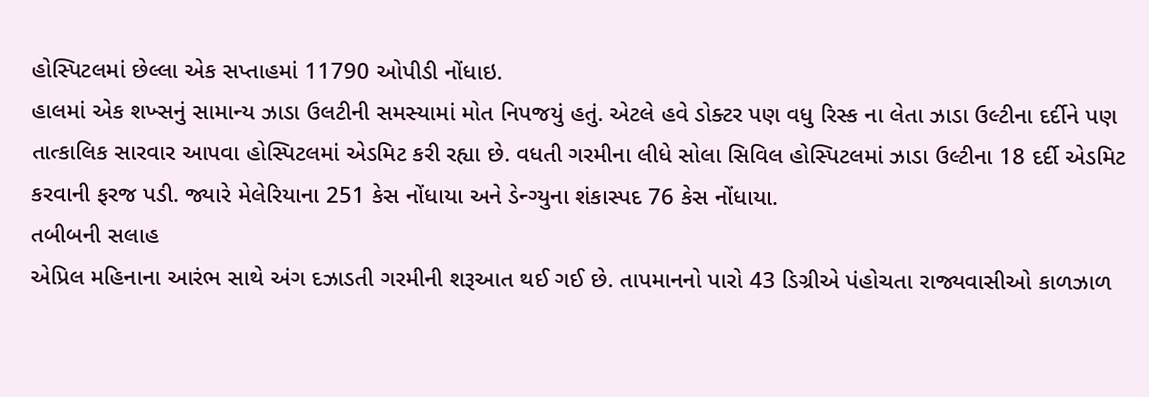હોસ્પિટલમાં છેલ્લા એક સપ્તાહમાં 11790 ઓપીડી નોંધાઇ.
હાલમાં એક શખ્સનું સામાન્ય ઝાડા ઉલટીની સમસ્યામાં મોત નિપજયું હતું. એટલે હવે ડોક્ટર પણ વધુ રિસ્ક ના લેતા ઝાડા ઉલ્ટીના દર્દીને પણ તાત્કાલિક સારવાર આપવા હોસ્પિટલમાં એડમિટ કરી રહ્યા છે. વધતી ગરમીના લીધે સોલા સિવિલ હોસ્પિટલમાં ઝાડા ઉલ્ટીના 18 દર્દી એડમિટ કરવાની ફરજ પડી. જ્યારે મેલેરિયાના 251 કેસ નોંધાયા અને ડેન્ગ્યુના શંકાસ્પદ 76 કેસ નોંધાયા.
તબીબની સલાહ
એપ્રિલ મહિનાના આરંભ સાથે અંગ દઝાડતી ગરમીની શરૂઆત થઈ ગઈ છે. તાપમાનનો પારો 43 ડિગ્રીએ પંહોચતા રાજ્યવાસીઓ કાળઝાળ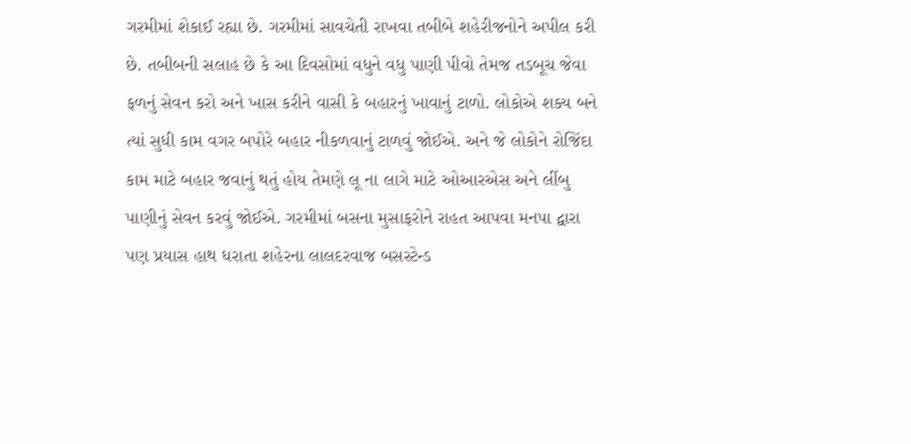ગરમીમાં શેકાઈ રહ્યા છે. ગરમીમાં સાવચેતી રાખવા તબીબે શહેરીજનોને અપીલ કરી છે. તબીબની સલાહ છે કે આ દિવસોમાં વધુને વધુ પાણી પીવો તેમજ તડબૂચ જેવા ફળનું સેવન કરો અને ખાસ કરીને વાસી કે બહારનું ખાવાનું ટાળો. લોકોએ શક્ય બને ત્યાં સુધી કામ વગર બપોરે બહાર નીકળવાનું ટાળવું જોઈએ. અને જે લોકોને રોજિંદા કામ માટે બહાર જવાનું થતું હોય તેમણે લૂ ના લાગે માટે ઓઆરએસ અને લીંબુ પાણીનું સેવન કરવું જોઈએ. ગરમીમાં બસના મુસાફરોને રાહત આપવા મનપા દ્વારા પણ પ્રયાસ હાથ ધરાતા શહેરના લાલદરવાજ બસસ્ટેન્ડ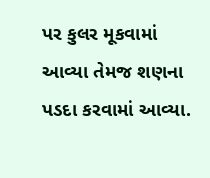પર કુલર મૂકવામાં આવ્યા તેમજ શણના પડદા કરવામાં આવ્યા.